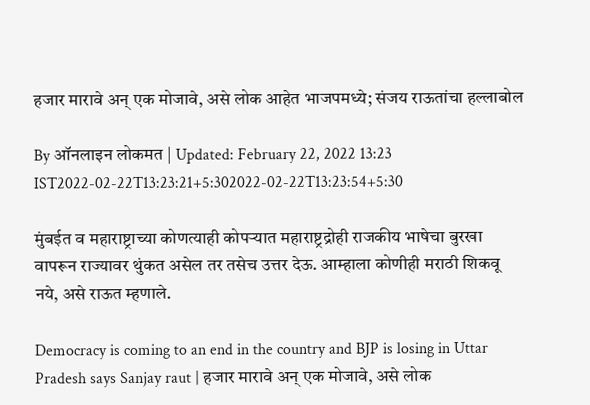हजार मारावे अन् एक मोजावे, असे लोक आहेत भाजपमध्ये; संजय राऊतांचा हल्लाबोल

By ऑनलाइन लोकमत | Updated: February 22, 2022 13:23 IST2022-02-22T13:23:21+5:302022-02-22T13:23:54+5:30

मुंबईत व महाराष्ट्राच्या कोणत्याही कोपऱ्यात महाराष्ट्रद्रोही राजकीय भाषेचा बुरखा वापरून राज्यावर थुंकत असेल तर तसेच उत्तर देऊ. आम्हाला कोणीही मराठी शिकवू नये, असे राऊत म्हणाले.

Democracy is coming to an end in the country and BJP is losing in Uttar Pradesh says Sanjay raut | हजार मारावे अन् एक मोजावे, असे लोक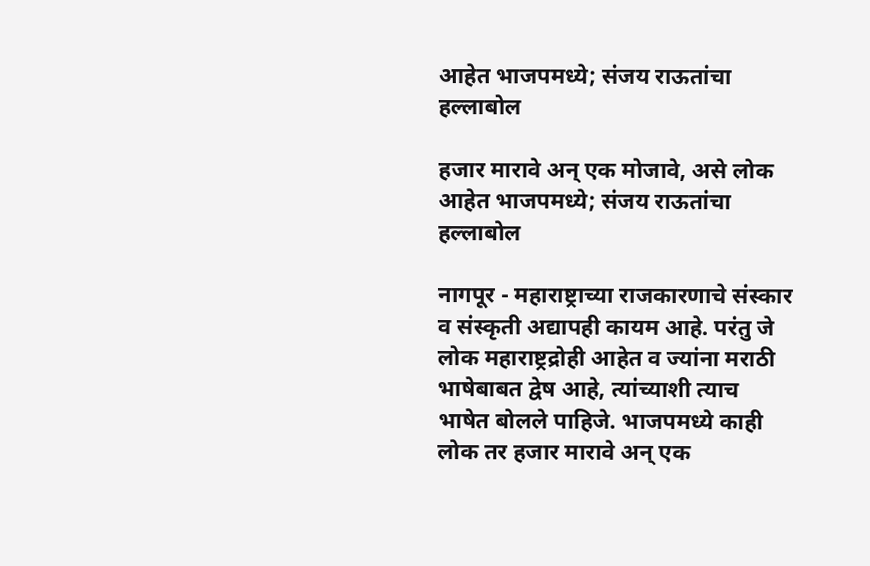आहेत भाजपमध्ये; संजय राऊतांचा हल्लाबोल

हजार मारावे अन् एक मोजावे, असे लोक आहेत भाजपमध्ये; संजय राऊतांचा हल्लाबोल

नागपूर - महाराष्ट्राच्या राजकारणाचे संस्कार व संस्कृती अद्यापही कायम आहे. परंतु जे लोक महाराष्ट्रद्रोही आहेत व ज्यांना मराठी भाषेबाबत द्वेष आहे, त्यांच्याशी त्याच भाषेत बोलले पाहिजे. भाजपमध्ये काही लोक तर हजार मारावे अन् एक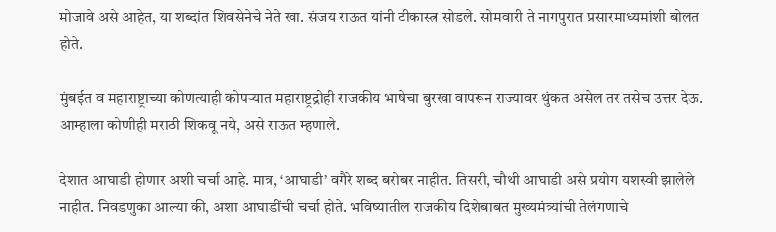मोजावे असे आहेत, या शब्दांत शिवसेनेचे नेते खा. संजय राऊत यांनी टीकास्त्र सोडले. सोमवारी ते नागपुरात प्रसारमाध्यमांशी बोलत होते.

मुंबईत व महाराष्ट्राच्या कोणत्याही कोपऱ्यात महाराष्ट्रद्रोही राजकीय भाषेचा बुरखा वापरून राज्यावर थुंकत असेल तर तसेच उत्तर देऊ. आम्हाला कोणीही मराठी शिकवू नये, असे राऊत म्हणाले.

देशात आघाडी होणार अशी चर्चा आहे. मात्र, ‘आघाडी’ वगैरे शब्द बरोबर नाहीत. तिसरी, चौथी आघाडी असे प्रयोग यशस्वी झालेले नाहीत. निवडणुका आल्या की, अशा आघाडींची चर्चा होते. भविष्यातील राजकीय दिशेबाबत मुख्यमंत्र्यांची तेलंगणाचे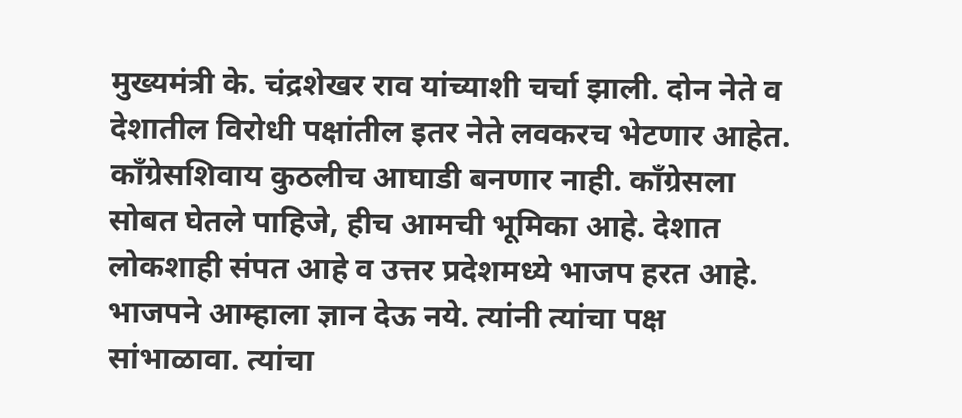मुख्यमंत्री के. चंद्रशेखर राव यांच्याशी चर्चा झाली. दोन नेते व देशातील विरोधी पक्षांतील इतर नेते लवकरच भेटणार आहेत. काँग्रेसशिवाय कुठलीच आघाडी बनणार नाही. काँग्रेसला सोबत घेतले पाहिजे, हीच आमची भूमिका आहे. देशात लोकशाही संपत आहे व उत्तर प्रदेशमध्ये भाजप हरत आहे. भाजपने आम्हाला ज्ञान देऊ नये. त्यांनी त्यांचा पक्ष सांभाळावा. त्यांचा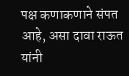पक्ष कणाकणाने संपत आहे, असा दावा राऊत यांनी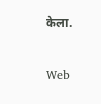केला.


Web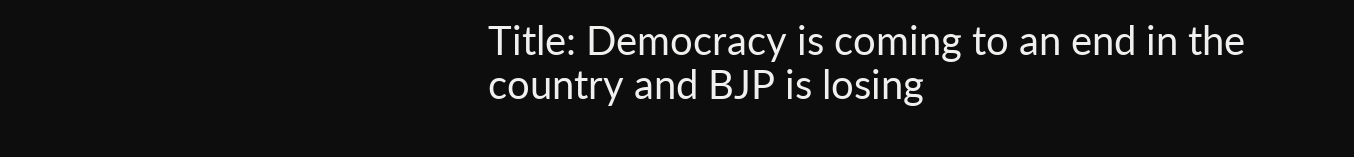Title: Democracy is coming to an end in the country and BJP is losing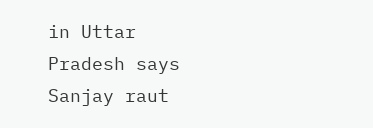in Uttar Pradesh says Sanjay raut